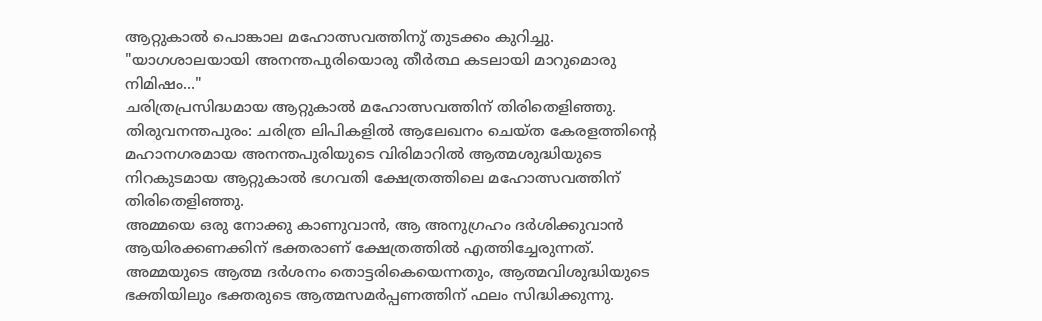ആറ്റുകാൽ പൊങ്കാല മഹോത്സവത്തിനു് തുടക്കം കുറിച്ചു.
"യാഗശാലയായി അനന്തപുരിയൊരു തീർത്ഥ കടലായി മാറുമൊരു നിമിഷം..."
ചരിത്രപ്രസിദ്ധമായ ആറ്റുകാൽ മഹോത്സവത്തിന് തിരിതെളിഞ്ഞു.
തിരുവനന്തപുരം: ചരിത്ര ലിപികളിൽ ആലേഖനം ചെയ്ത കേരളത്തിൻ്റെ മഹാനഗരമായ അനന്തപുരിയുടെ വിരിമാറിൽ ആത്മശുദ്ധിയുടെ നിറകുടമായ ആറ്റുകാൽ ഭഗവതി ക്ഷേത്രത്തിലെ മഹോത്സവത്തിന് തിരിതെളിഞ്ഞു.
അമ്മയെ ഒരു നോക്കു കാണുവാൻ, ആ അനുഗ്രഹം ദർശിക്കുവാൻ ആയിരക്കണക്കിന് ഭക്തരാണ് ക്ഷേത്രത്തിൽ എത്തിച്ചേരുന്നത്. അമ്മയുടെ ആത്മ ദർശനം തൊട്ടരികെയെന്നതും, ആത്മവിശുദ്ധിയുടെ ഭക്തിയിലും ഭക്തരുടെ ആത്മസമർപ്പണത്തിന് ഫലം സിദ്ധിക്കുന്നു.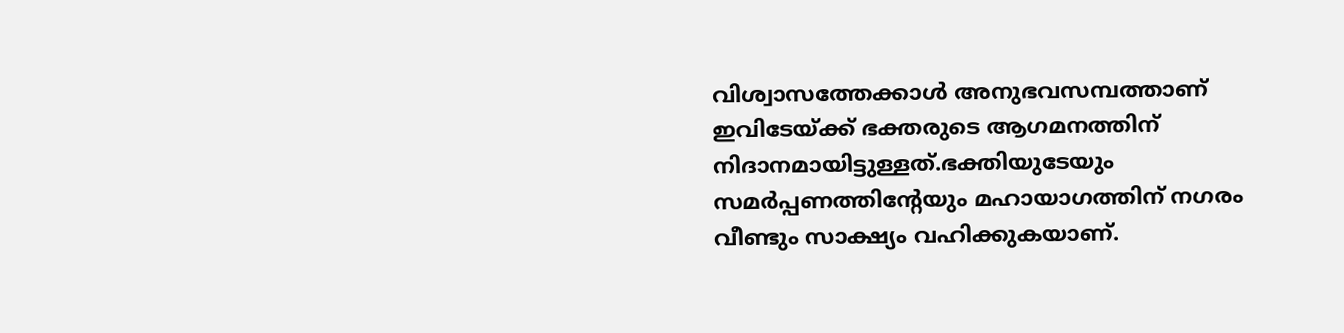വിശ്വാസത്തേക്കാൾ അനുഭവസമ്പത്താണ് ഇവിടേയ്ക്ക് ഭക്തരുടെ ആഗമനത്തിന് നിദാനമായിട്ടുള്ളത്.ഭക്തിയുടേയും സമർപ്പണത്തിൻ്റേയും മഹായാഗത്തിന് നഗരം വീണ്ടും സാക്ഷ്യം വഹിക്കുകയാണ്.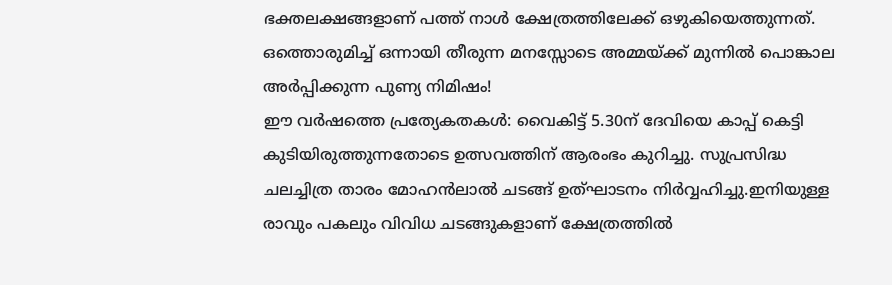ഭക്തലക്ഷങ്ങളാണ് പത്ത് നാൾ ക്ഷേത്രത്തിലേക്ക് ഒഴുകിയെത്തുന്നത്. ഒത്തൊരുമിച്ച് ഒന്നായി തീരുന്ന മനസ്സോടെ അമ്മയ്ക്ക് മുന്നിൽ പൊങ്കാല അർപ്പിക്കുന്ന പുണ്യ നിമിഷം!
ഈ വർഷത്തെ പ്രത്യേകതകൾ: വൈകിട്ട് 5.30ന് ദേവിയെ കാപ്പ് കെട്ടി കുടിയിരുത്തുന്നതോടെ ഉത്സവത്തിന് ആരംഭം കുറിച്ചു. സുപ്രസിദ്ധ ചലച്ചിത്ര താരം മോഹൻലാൽ ചടങ്ങ് ഉത്ഘാടനം നിർവ്വഹിച്ചു.ഇനിയുള്ള രാവും പകലും വിവിധ ചടങ്ങുകളാണ് ക്ഷേത്രത്തിൽ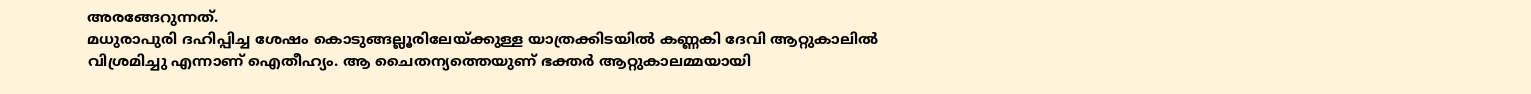അരങ്ങേറുന്നത്.
മധുരാപുരി ദഹിപ്പിച്ച ശേഷം കൊടുങ്ങല്ലൂരിലേയ്ക്കുള്ള യാത്രക്കിടയിൽ കണ്ണകി ദേവി ആറ്റുകാലിൽ വിശ്രമിച്ചു എന്നാണ് ഐതീഹ്യം. ആ ചൈതന്യത്തെയുണ് ഭക്തർ ആറ്റുകാലമ്മയായി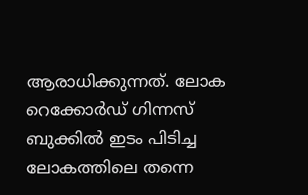ആരാധിക്കുന്നത്. ലോക റെക്കോർഡ് ഗിന്നസ് ബുക്കിൽ ഇടം പിടിച്ച ലോകത്തിലെ തന്നെ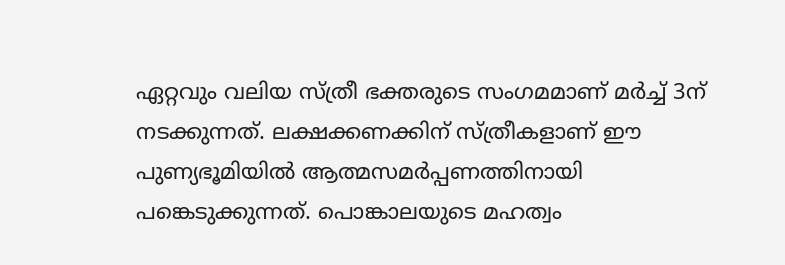ഏറ്റവും വലിയ സ്ത്രീ ഭക്തരുടെ സംഗമമാണ് മർച്ച് 3ന് നടക്കുന്നത്. ലക്ഷക്കണക്കിന് സ്ത്രീകളാണ് ഈ പുണ്യഭൂമിയിൽ ആത്മസമർപ്പണത്തിനായി പങ്കെടുക്കുന്നത്. പൊങ്കാലയുടെ മഹത്വം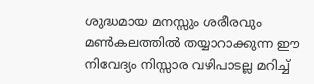ശുദ്ധമായ മനസ്സും ശരീരവും മൺകലത്തിൽ തയ്യാറാക്കുന്ന ഈ നിവേദ്യം നിസ്സാര വഴിപാടല്ല മറിച്ച്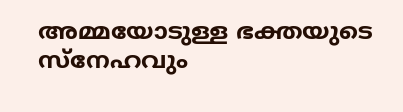അമ്മയോടുള്ള ഭക്തയുടെ സ്നേഹവും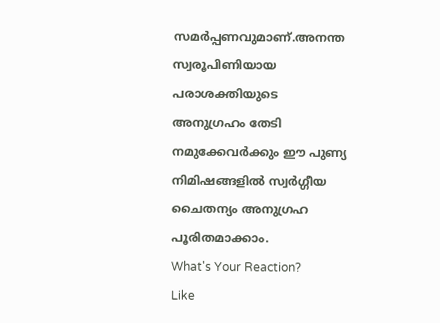സമർപ്പണവുമാണ്.അനന്ത സ്വരൂപിണിയായ പരാശക്തിയുടെ അനുഗ്രഹം തേടി നമുക്കേവർക്കും ഈ പുണ്യ നിമിഷങ്ങളിൽ സ്വർഗ്ഗീയ ചൈതന്യം അനുഗ്രഹ പൂരിതമാക്കാം.
What's Your Reaction?
Like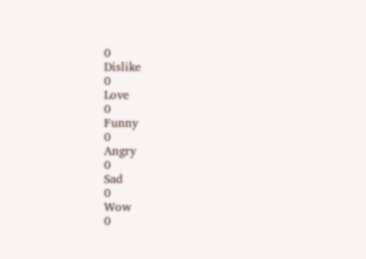0
Dislike
0
Love
0
Funny
0
Angry
0
Sad
0
Wow
0